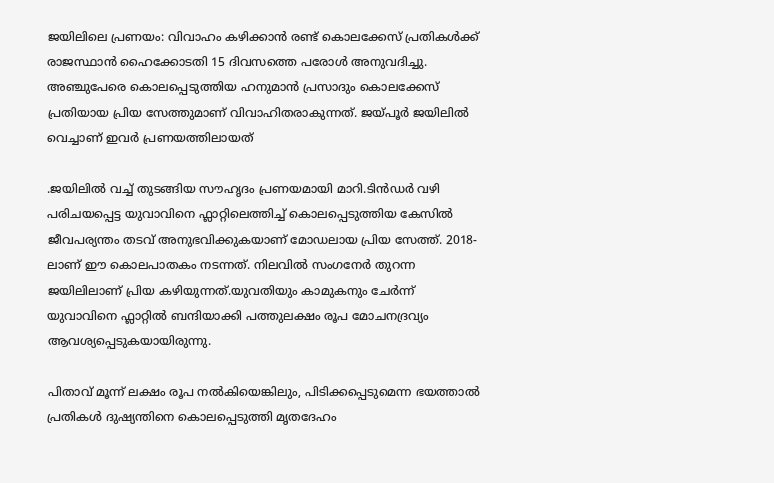ജയിലിലെ പ്രണയം: വിവാഹം കഴിക്കാൻ രണ്ട് കൊലക്കേസ് പ്രതികൾക്ക് രാജസ്ഥാൻ ഹൈക്കോടതി 15 ദിവസത്തെ പരോൾ അനുവദിച്ചു. അഞ്ചുപേരെ കൊലപ്പെടുത്തിയ ഹനുമാൻ പ്രസാദും കൊലക്കേസ് പ്രതിയായ പ്രിയ സേത്തുമാണ് വിവാഹിതരാകുന്നത്. ജയ്പൂർ ജയിലിൽ വെച്ചാണ് ഇവർ പ്രണയത്തിലായത്

.ജയിലിൽ വച്ച് തുടങ്ങിയ സൗഹൃദം പ്രണയമായി മാറി.ടിൻഡർ വഴി പരിചയപ്പെട്ട യുവാവിനെ ഫ്ലാറ്റിലെത്തിച്ച് കൊലപ്പെടുത്തിയ കേസിൽ ജീവപര്യന്തം തടവ് അനുഭവിക്കുകയാണ് മോഡലായ പ്രിയ സേത്ത്. 2018-ലാണ് ഈ കൊലപാതകം നടന്നത്. നിലവിൽ സംഗനേർ തുറന്ന ജയിലിലാണ് പ്രിയ കഴിയുന്നത്.യുവതിയും കാമുകനും ചേർന്ന് യുവാവിനെ ഫ്ലാറ്റിൽ ബന്ദിയാക്കി പത്തുലക്ഷം രൂപ മോചനദ്രവ്യം ആവശ്യപ്പെടുകയായിരുന്നു.

പിതാവ് മൂന്ന് ലക്ഷം രൂപ നൽകിയെങ്കിലും, പിടിക്കപ്പെടുമെന്ന ഭയത്താൽ പ്രതികൾ ദുഷ്യന്തിനെ കൊലപ്പെടുത്തി മൃതദേഹം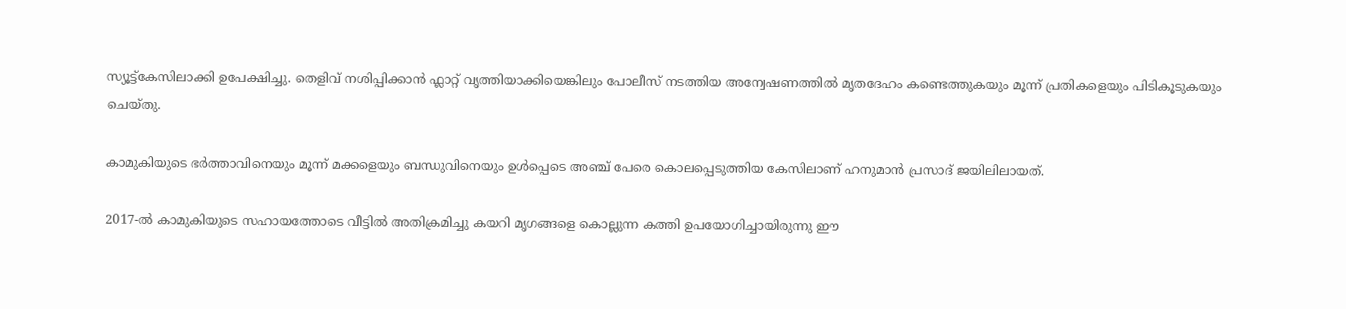സ്യൂട്ട്കേസിലാക്കി ഉപേക്ഷിച്ചു. തെളിവ് നശിപ്പിക്കാൻ ഫ്ലാറ്റ് വൃത്തിയാക്കിയെങ്കിലും പോലീസ് നടത്തിയ അന്വേഷണത്തിൽ മൃതദേഹം കണ്ടെത്തുകയും മൂന്ന് പ്രതികളെയും പിടികൂടുകയും ചെയ്തു.

കാമുകിയുടെ ഭർത്താവിനെയും മൂന്ന് മക്കളെയും ബന്ധുവിനെയും ഉൾപ്പെടെ അഞ്ച് പേരെ കൊലപ്പെടുത്തിയ കേസിലാണ് ഹനുമാൻ പ്രസാദ് ജയിലിലായത്.

2017-ൽ കാമുകിയുടെ സഹായത്തോടെ വീട്ടിൽ അതിക്രമിച്ചു കയറി മൃഗങ്ങളെ കൊല്ലുന്ന കത്തി ഉപയോഗിച്ചായിരുന്നു ഈ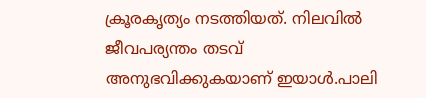ക്രൂരകൃത്യം നടത്തിയത്. നിലവിൽ ജീവപര്യന്തം തടവ് അനുഭവിക്കുകയാണ് ഇയാൾ.പാലി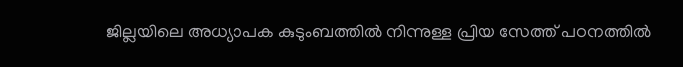ജില്ലയിലെ അധ്യാപക കുടുംബത്തിൽ നിന്നുള്ള പ്രിയ സേത്ത് പഠനത്തിൽ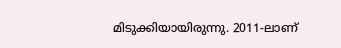മിടുക്കിയായിരുന്നു. 2011-ലാണ്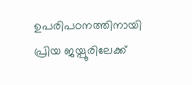ഉപരിപഠനത്തിനായി പ്രിയ ജയ്പൂരിലേക്ക്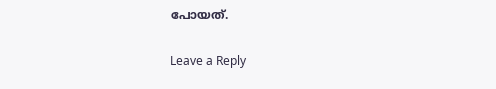പോയത്.

Leave a Reply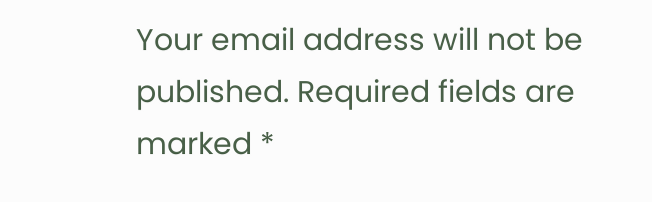Your email address will not be published. Required fields are marked *